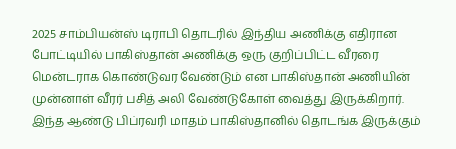2025 சாம்பியன்ஸ் டிராபி தொடரில் இந்திய அணிக்கு எதிரான போட்டியில் பாகிஸ்தான் அணிக்கு ஒரு குறிப்பிட்ட வீரரை மென்டராக கொண்டுவர வேண்டும் என பாகிஸ்தான் அணியின் முன்னாள் வீரர் பசித் அலி வேண்டுகோள் வைத்து இருக்கிறார்.
இந்த ஆண்டு பிப்ரவரி மாதம் பாகிஸ்தானில் தொடங்க இருக்கும்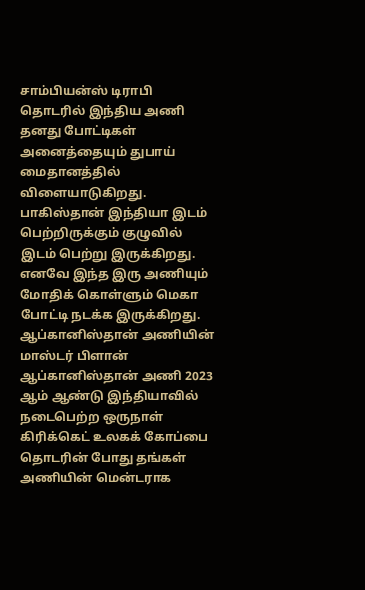சாம்பியன்ஸ் டிராபி தொடரில் இந்திய அணி தனது போட்டிகள் அனைத்தையும் துபாய் மைதானத்தில் விளையாடுகிறது. பாகிஸ்தான் இந்தியா இடம் பெற்றிருக்கும் குழுவில் இடம் பெற்று இருக்கிறது. எனவே இந்த இரு அணியும் மோதிக் கொள்ளும் மெகா போட்டி நடக்க இருக்கிறது.
ஆப்கானிஸ்தான் அணியின் மாஸ்டர் பிளான்
ஆப்கானிஸ்தான் அணி 2023 ஆம் ஆண்டு இந்தியாவில் நடைபெற்ற ஒருநாள் கிரிக்கெட் உலகக் கோப்பை தொடரின் போது தங்கள் அணியின் மென்டராக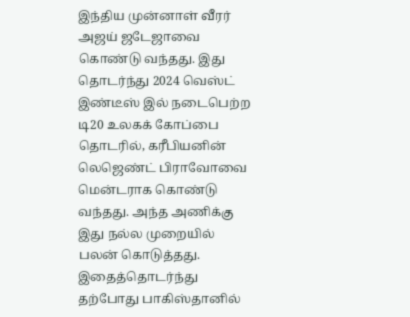இந்திய முன்னாள் வீரர் அஜய் ஜடேஜாவை கொண்டு வந்தது. இது தொடர்ந்து 2024 வெஸ்ட் இண்டீஸ் இல் நடைபெற்ற டி20 உலகக் கோப்பை தொடரில், கரீபியனின் லெஜெண்ட் பிராவோவை மென்டராக கொண்டு வந்தது. அந்த அணிக்கு இது நல்ல முறையில் பலன் கொடுத்தது.
இதைத்தொடர்ந்து தற்போது பாகிஸ்தானில்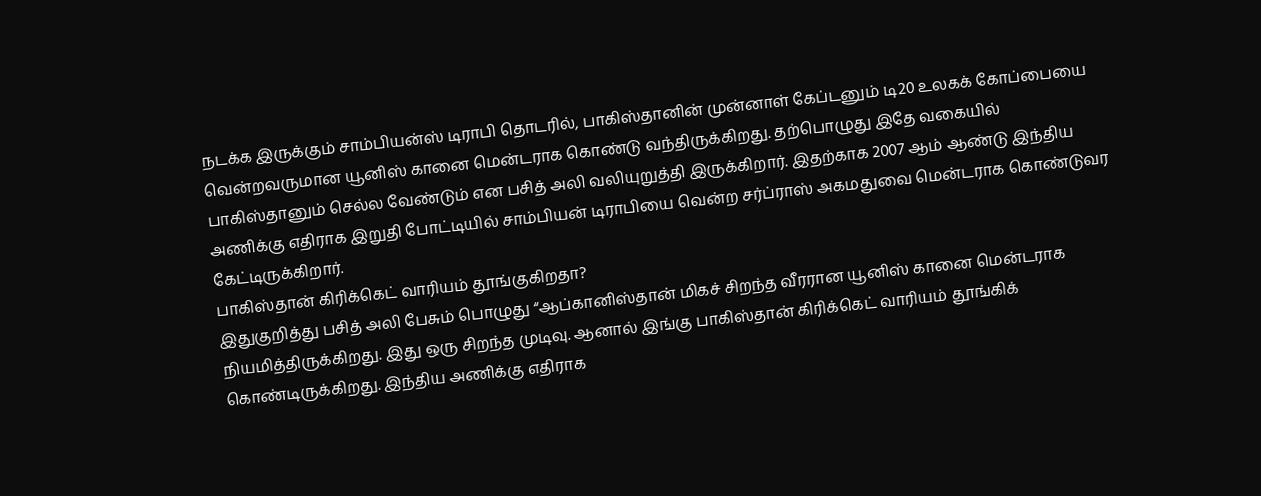நடக்க இருக்கும் சாம்பியன்ஸ் டிராபி தொடரில், பாகிஸ்தானின் முன்னாள் கேப்டனும் டி20 உலகக் கோப்பையை வென்றவருமான யூனிஸ் கானை மென்டராக கொண்டு வந்திருக்கிறது. தற்பொழுது இதே வகையில் பாகிஸ்தானும் செல்ல வேண்டும் என பசித் அலி வலியுறுத்தி இருக்கிறார். இதற்காக 2007 ஆம் ஆண்டு இந்திய அணிக்கு எதிராக இறுதி போட்டியில் சாம்பியன் டிராபியை வென்ற சர்ப்ராஸ் அகமதுவை மென்டராக கொண்டுவர கேட்டிருக்கிறார்.
பாகிஸ்தான் கிரிக்கெட் வாரியம் தூங்குகிறதா?
இதுகுறித்து பசித் அலி பேசும் பொழுது “ஆப்கானிஸ்தான் மிகச் சிறந்த வீரரான யூனிஸ் கானை மென்டராக நியமித்திருக்கிறது. இது ஒரு சிறந்த முடிவு. ஆனால் இங்கு பாகிஸ்தான் கிரிக்கெட் வாரியம் தூங்கிக் கொண்டிருக்கிறது. இந்திய அணிக்கு எதிராக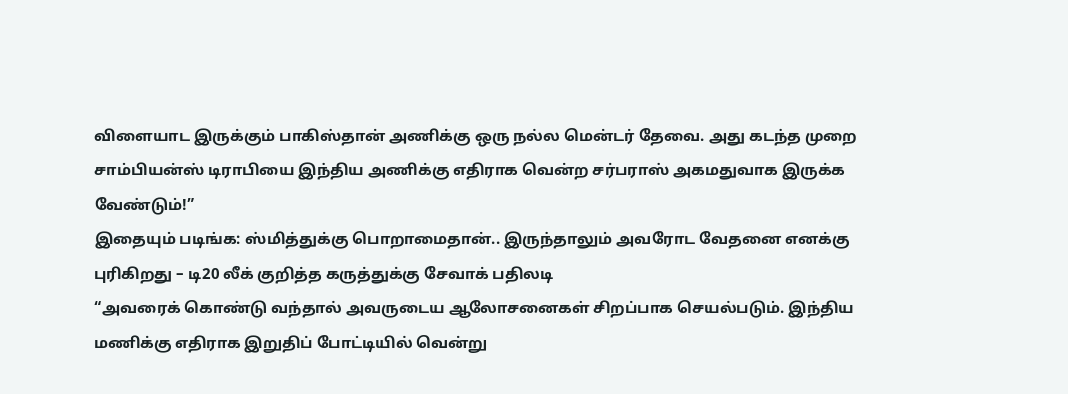விளையாட இருக்கும் பாகிஸ்தான் அணிக்கு ஒரு நல்ல மென்டர் தேவை. அது கடந்த முறை சாம்பியன்ஸ் டிராபியை இந்திய அணிக்கு எதிராக வென்ற சர்பராஸ் அகமதுவாக இருக்க வேண்டும்!”
இதையும் படிங்க: ஸ்மித்துக்கு பொறாமைதான்.. இருந்தாலும் அவரோட வேதனை எனக்கு புரிகிறது – டி20 லீக் குறித்த கருத்துக்கு சேவாக் பதிலடி
“அவரைக் கொண்டு வந்தால் அவருடைய ஆலோசனைகள் சிறப்பாக செயல்படும். இந்திய மணிக்கு எதிராக இறுதிப் போட்டியில் வென்று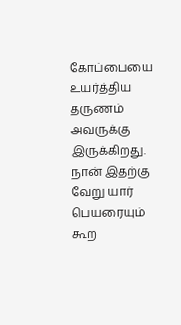கோப்பையை உயர்த்திய தருணம் அவருக்கு இருக்கிறது. நான் இதற்கு வேறு யார் பெயரையும் கூற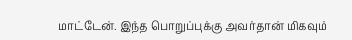மாட்டேன். இந்த பொறுப்புக்கு அவர்தான் மிகவும்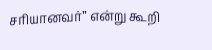சரியானவர்” என்று கூறி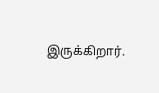இருக்கிறார்.